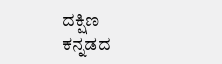ದಕ್ಷಿಣ
ಕನ್ನಡದ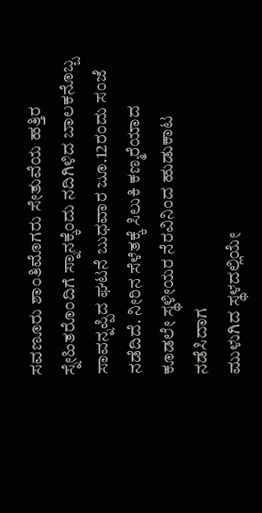ಸವಣೂರು ಶಾಂತಿಮೊಗರು ಸೇತುವೆಯ ಹತ್ತಿರ ಸ್ನೇಹಿತರೊಂದಿಗೆ ಸ್ನಾನಕ್ಕೆಂದು ನದಿಗಿಳಿದ ಬಾಲಕನೊಬ್ಬ ಸಾವನ್ನಪ್ಪಿದ ಘಟನೆ ಬುಧವಾರ ಜೂ.12ರಂದು ಸಂಜೆ ನಡೆದಿದೆ. ನೀರಿನ ಸೆಳೆತಕ್ಕೆ ಸಿಲುಕಿ ಕಣ್ಮರೆಯಾದ
ಕೂಡಲೇ ಸ್ಥಳೀಯರ ನೆರವಿನಿಂದ ಹುಡುಕಾಟ ನಡೆಸಿದಾಗ
ಮುಳುಗಿದ ಸ್ಥಳದಲ್ಲಿಯೇ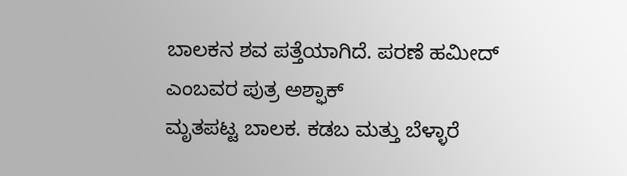ಬಾಲಕನ ಶವ ಪತ್ತೆಯಾಗಿದೆ. ಪರಣೆ ಹಮೀದ್ ಎಂಬವರ ಪುತ್ರ ಅಶ್ಫಾಕ್
ಮೃತಪಟ್ಟ ಬಾಲಕ. ಕಡಬ ಮತ್ತು ಬೆಳ್ಳಾರೆ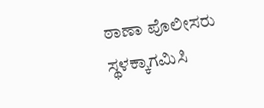ಠಾಣಾ ಪೊಲೀಸರು ಸ್ಥಳಕ್ಕಾಗಮಿಸಿ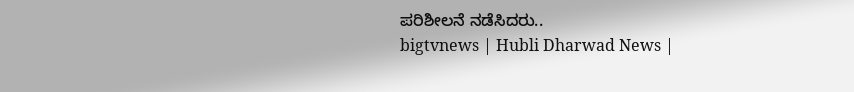ಪರಿಶೀಲನೆ ನಡೆಸಿದರು..
bigtvnews | Hubli Dharwad News |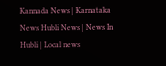Kannada News | Karnataka News Hubli News | News In Hubli | Local news